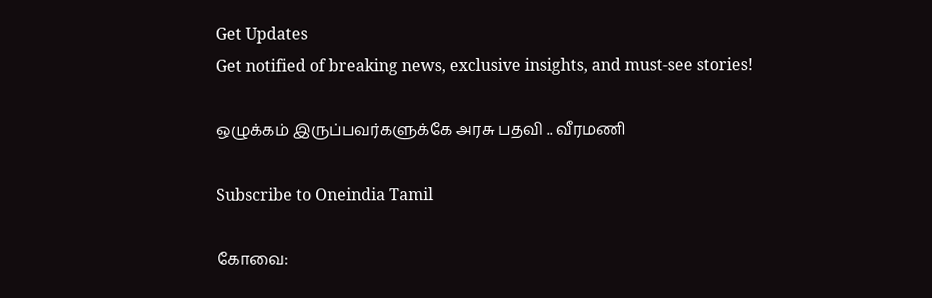Get Updates
Get notified of breaking news, exclusive insights, and must-see stories!

ஒழுக்கம் இருப்பவர்களுக்கே அரசு பதவி .. வீரமணி

Subscribe to Oneindia Tamil

கோவை: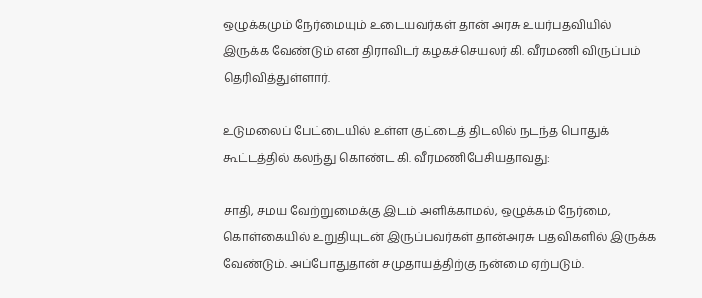ஒழுக்கமும் நேர்மையும் உடையவர்கள் தான் அரசு உயர்பதவியில் இருக்க வேண்டும் என திராவிடர் கழகச்செயலர் கி. வீரமணி விருப்பம் தெரிவித்துள்ளார்.

உடுமலைப் பேட்டையில் உள்ள குட்டைத் திடலில் நடந்த பொதுக் கூட்டத்தில் கலந்து கொண்ட கி. வீரமணிபேசியதாவது:

சாதி, சமய வேற்றுமைக்கு இடம் அளிக்காமல், ஒழுக்கம் நேர்மை, கொள்கையில் உறுதியுடன் இருப்பவர்கள் தான்அரசு பதவிகளில் இருக்க வேண்டும். அப்போதுதான் சமுதாயத்திற்கு நன்மை ஏற்படும்.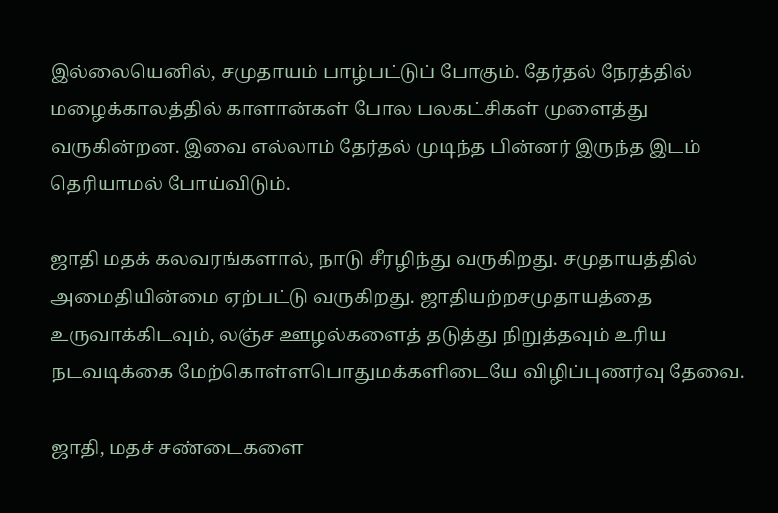இல்லையெனில், சமுதாயம் பாழ்பட்டுப் போகும். தேர்தல் நேரத்தில் மழைக்காலத்தில் காளான்கள் போல பலகட்சிகள் முளைத்து வருகின்றன. இவை எல்லாம் தேர்தல் முடிந்த பின்னர் இருந்த இடம் தெரியாமல் போய்விடும்.

ஜாதி மதக் கலவரங்களால், நாடு சீரழிந்து வருகிறது. சமுதாயத்தில் அமைதியின்மை ஏற்பட்டு வருகிறது. ஜாதியற்றசமுதாயத்தை உருவாக்கிடவும், லஞ்ச ஊழல்களைத் தடுத்து நிறுத்தவும் உரிய நடவடிக்கை மேற்கொள்ளபொதுமக்களிடையே விழிப்புணர்வு தேவை.

ஜாதி, மதச் சண்டைகளை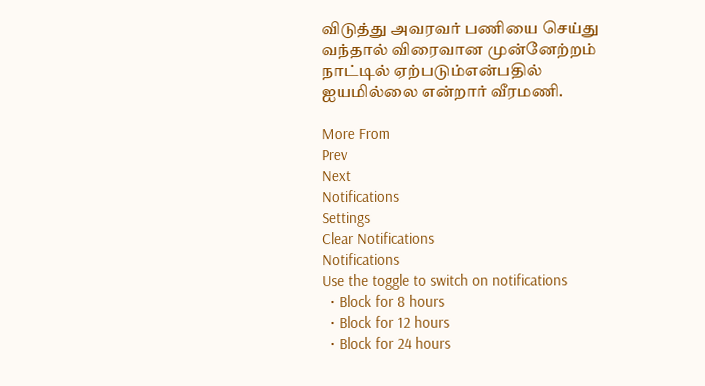விடுத்து அவரவர் பணியை செய்து வந்தால் விரைவான முன்னேற்றம் நாட்டில் ஏற்படும்என்பதில் ஐயமில்லை என்றார் வீரமணி.

More From
Prev
Next
Notifications
Settings
Clear Notifications
Notifications
Use the toggle to switch on notifications
  • Block for 8 hours
  • Block for 12 hours
  • Block for 24 hours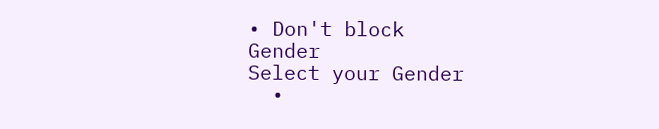• Don't block
Gender
Select your Gender
  •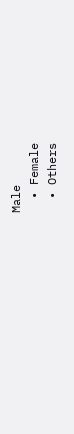Male
  • Female
  • Others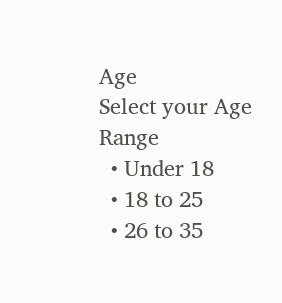Age
Select your Age Range
  • Under 18
  • 18 to 25
  • 26 to 35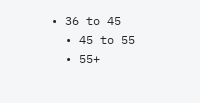• 36 to 45
  • 45 to 55
  • 55+